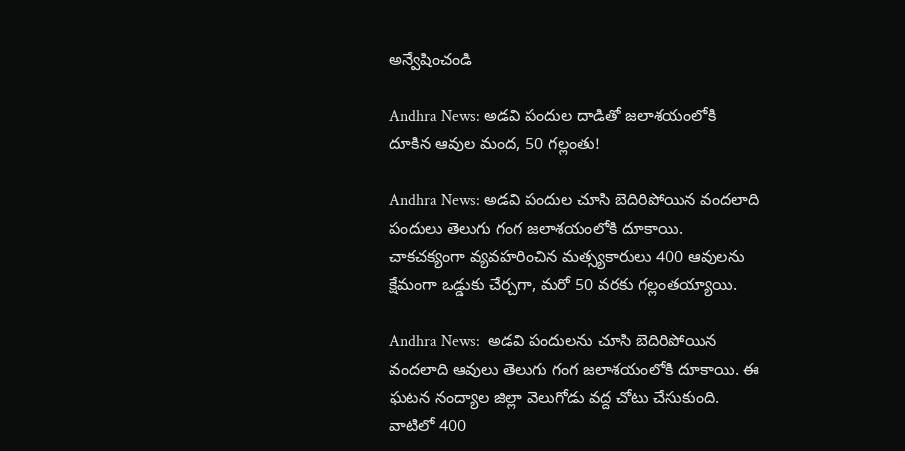అన్వేషించండి

Andhra News: అడవి పందుల దాడితో జలాశయంలోకి దూకిన ఆవుల మంద, 50 గల్లంతు!

Andhra News: అడవి పందుల చూసి బెదిరిపోయిన వందలాది పందులు తెలుగు గంగ జలాశయంలోకి దూకాయి. చాకచక్యంగా వ్యవహరించిన మత్స్యకారులు 400 ఆవులను క్షేమంగా ఒడ్డుకు చేర్చగా, మరో 50 వరకు గల్లంతయ్యాయి.

Andhra News:  అడవి పందులను చూసి బెదిరిపోయిన వందలాది ఆవులు తెలుగు గంగ జలాశయంలోకి దూకాయి. ఈ ఘటన నంద్యాల జిల్లా వెలుగోడు వద్ద చోటు చేసుకుంది. వాటిలో 400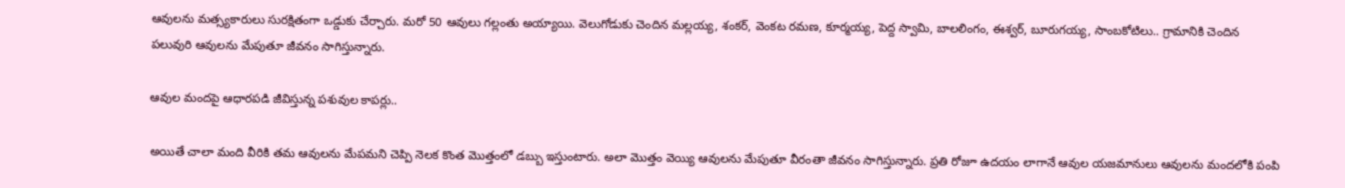ఆవులను మత్స్యకారులు సురక్షితంగా ఒడ్డుకు చేర్చారు. మరో 50 ఆవులు గల్లంతు అయ్యాయి. వెలుగోడుకు చెందిన మల్లయ్య, శంకర్, వెంకట రమణ, కూర్మయ్య, పెద్ద స్వామి, బాలలింగం, ఈశ్వర్, బూరుగయ్య, సాంబకోటిలు.. గ్రామానికి చెందిన పలువురి ఆవులను మేపుతూ జీవనం సాగిస్తున్నారు.

ఆవుల మందపై ఆధారపడి జీవిస్తున్న పశువుల కాపర్లు..

అయితే చాలా మంది వీరికి తమ ఆవులను మేపమని చెప్పి నెలక కొంత మొత్తంలో డబ్బు ఇస్తుంటారు. అలా మొత్తం వెయ్యి ఆవులను మేపుతూ వీరంతా జీవనం సాగిస్తున్నారు. ప్రతి రోజూ ఉదయం లాగానే ఆవుల యజమానులు ఆవులను మందలోకి పంపి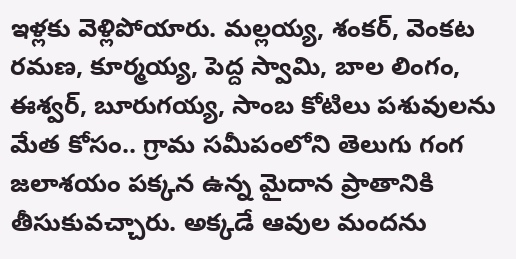ఇళ్లకు వెళ్లిపోయారు. మల్లయ్య, శంకర్, వెంకట రమణ, కూర్మయ్య, పెద్ద స్వామి, బాల లింగం, ఈశ్వర్, బూరుగయ్య, సాంబ కోటిలు పశువులను మేత కోసం.. గ్రామ సమీపంలోని తెలుగు గంగ జలాశయం పక్కన ఉన్న మైదాన ప్రాతానికి తీసుకువచ్చారు. అక్కడే ఆవుల మందను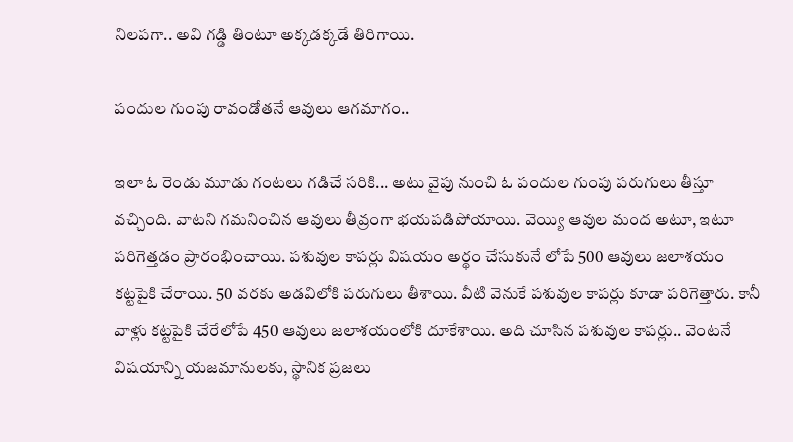నిలపగా.. అవి గడ్డి తింటూ అక్కడక్కడే తిరిగాయి.

పందుల గుంపు రావండోతనే ఆవులు ఆగమాగం..

ఇలా ఓ రెండు మూడు గంటలు గడిచే సరికి... అటు వైపు నుంచి ఓ పందుల గుంపు పరుగులు తీస్తూ వచ్చింది. వాటని గమనించిన ఆవులు తీవ్రంగా భయపడిపోయాయి. వెయ్యి ఆవుల మంద అటూ, ఇటూ పరిగెత్తడం ప్రారంభించాయి. పశువుల కాపర్లు విషయం అర్థం చేసుకునే లోపే 500 ఆవులు జలాశయం కట్టపైకి చేరాయి. 50 వరకు అడవిలోకి పరుగులు తీశాయి. వీటి వెనుకే పశువుల కాపర్లు కూడా పరిగెత్తారు. కానీ వాళ్లు కట్టపైకి చేరేలోపే 450 ఆవులు జలాశయంలోకి దూకేశాయి. అది చూసిన పశువుల కాపర్లు.. వెంటనే విషయాన్ని యజమానులకు, స్థానిక ప్రజలు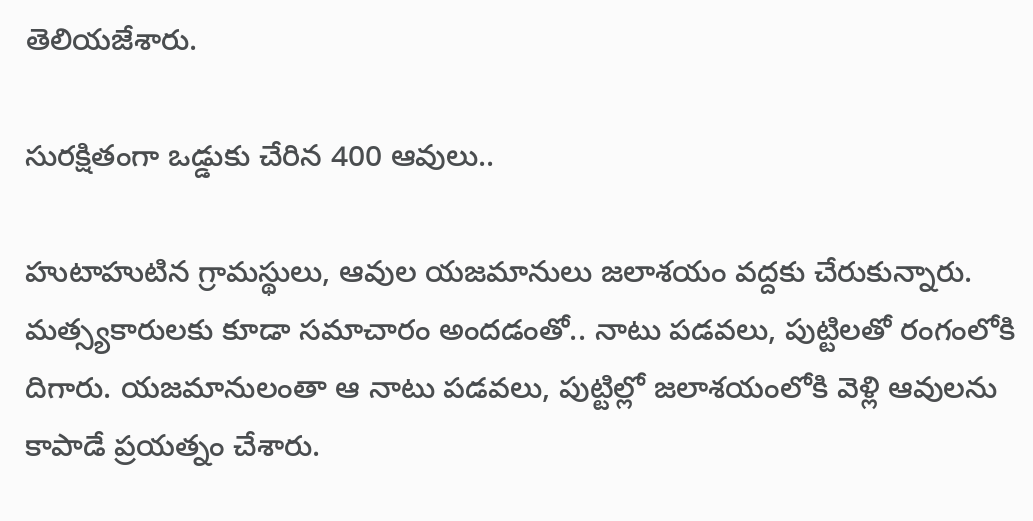తెలియజేశారు.

సురక్షితంగా ఒడ్డుకు చేరిన 400 ఆవులు..

హుటాహుటిన గ్రామస్థులు, ఆవుల యజమానులు జలాశయం వద్దకు చేరుకున్నారు. మత్స్యకారులకు కూడా సమాచారం అందడంతో.. నాటు పడవలు, పుట్టిలతో రంగంలోకి దిగారు. యజమానులంతా ఆ నాటు పడవలు, పుట్టిల్లో జలాశయంలోకి వెళ్లి ఆవులను కాపాడే ప్రయత్నం చేశారు.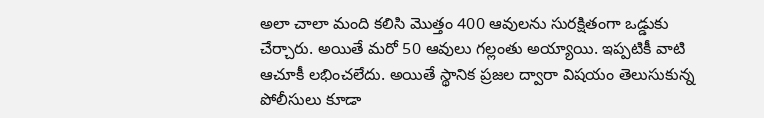అలా చాలా మంది కలిసి మొత్తం 400 ఆవులను సురక్షితంగా ఒడ్డుకు చేర్చారు. అయితే మరో 50 ఆవులు గల్లంతు అయ్యాయి. ఇప్పటికీ వాటి ఆచూకీ లభించలేదు. అయితే స్థానిక ప్రజల ద్వారా విషయం తెలుసుకున్న పోలీసులు కూడా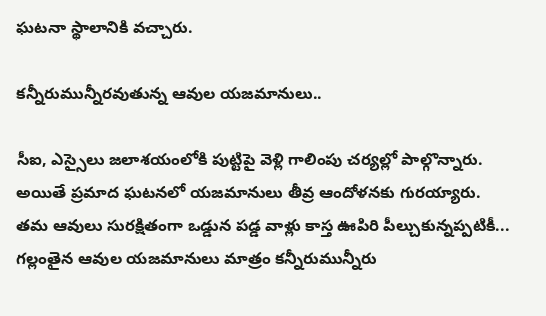ఘటనా స్థాలానికి వచ్చారు.

కన్నీరుమున్నీరవుతున్న ఆవుల యజమానులు..

సీఐ, ఎస్సైలు జలాశయంలోకి పుట్టిపై వెళ్లి గాలింపు చర్యల్లో పాల్గొన్నారు. అయితే ప్రమాద ఘటనలో యజమానులు తీవ్ర ఆందోళనకు గురయ్యారు. తమ ఆవులు సురక్షితంగా ఒడ్డున పడ్డ వాళ్లు కాస్త ఊపిరి పీల్చుకున్నప్పటికీ... గల్లంతైన ఆవుల యజమానులు మాత్రం కన్నీరుమున్నీరు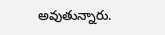అవుతున్నారు.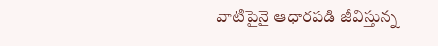వాటిపైనై ఆధారపడి జీవిస్తున్న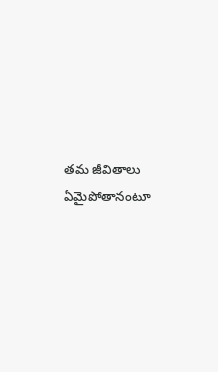తమ జీవితాలు ఏమైపోతానంటూ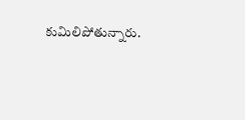కుమిలిపోతున్నారు.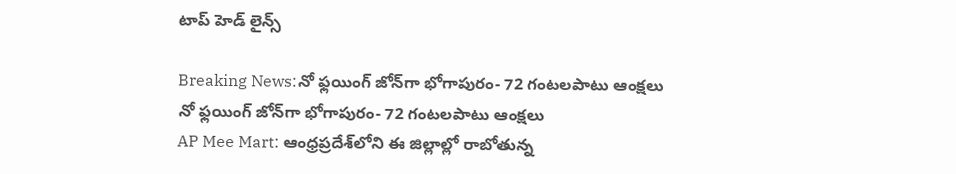టాప్ హెడ్ లైన్స్

Breaking News:నో ఫ్లయింగ్ జోన్‌గా భోగాపురం- 72 గంటలపాటు ఆంక్షలు
నో ఫ్లయింగ్ జోన్‌గా భోగాపురం- 72 గంటలపాటు ఆంక్షలు
AP Mee Mart: ఆంధ్రప్రదేశ్‌లోని ఈ జిల్లాల్లో రాబోతున్న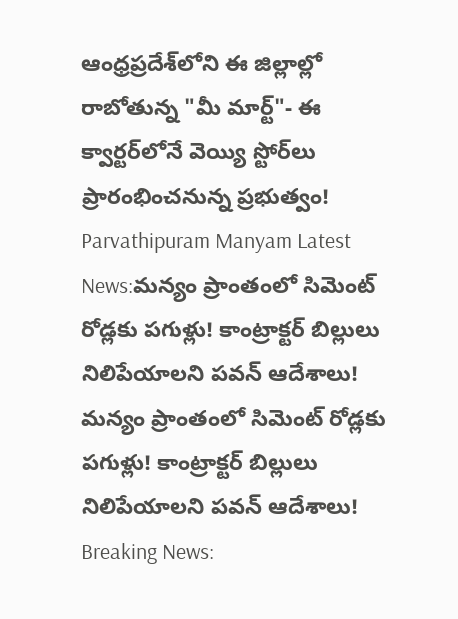ఆంధ్రప్రదేశ్‌లోని ఈ జిల్లాల్లో రాబోతున్న "మీ మార్ట్"- ఈ క్వార్టర్‌లోనే వెయ్యి స్టోర్‌లు ప్రారంభించనున్న ప్రభుత్వం!
Parvathipuram Manyam Latest News:మన్యం ప్రాంతంలో సిమెంట్‌ రోడ్లకు పగుళ్లు! కాంట్రాక్టర్ బిల్లులు నిలిపేయాలని పవన్ ఆదేశాలు!
మన్యం ప్రాంతంలో సిమెంట్‌ రోడ్లకు పగుళ్లు! కాంట్రాక్టర్ బిల్లులు నిలిపేయాలని పవన్ ఆదేశాలు!
Breaking News: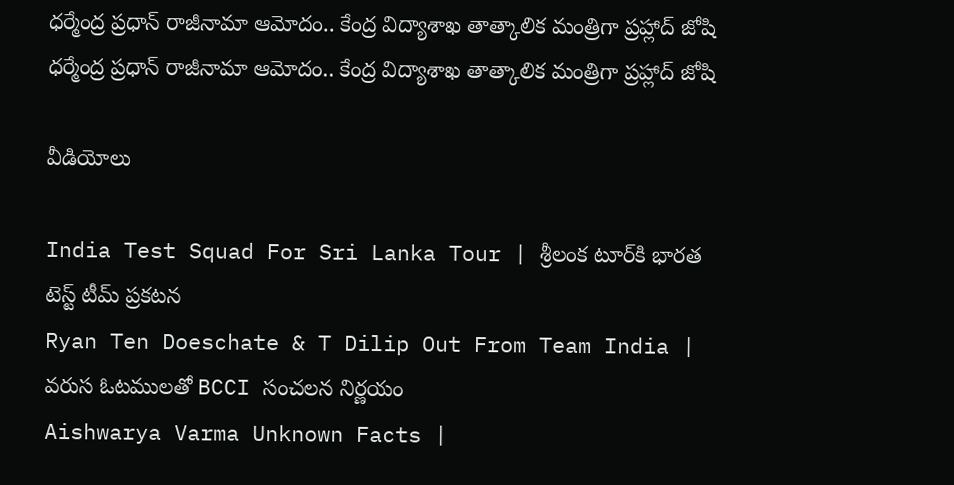ధర్మేంద్ర ప్రధాన్ రాజీనామా ఆమోదం.. కేంద్ర విద్యాశాఖ తాత్కాలిక మంత్రిగా ప్రహ్లాద్ జోషి
ధర్మేంద్ర ప్రధాన్ రాజీనామా ఆమోదం.. కేంద్ర విద్యాశాఖ తాత్కాలిక మంత్రిగా ప్రహ్లాద్ జోషి

వీడియోలు

India Test Squad For Sri Lanka Tour | శ్రీలంక టూర్‌కి భారత టెస్ట్ టీమ్ ప్రకటన
Ryan Ten Doeschate & T Dilip Out From Team India | వరుస ఓటములతో BCCI సంచలన నిర్ణయం
Aishwarya Varma Unknown Facts |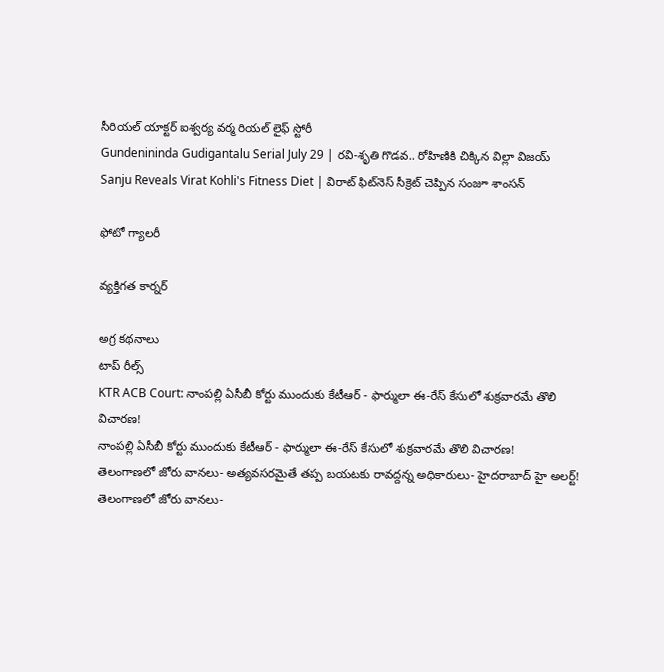సీరియల్ యాక్టర్ ఐశ్వర్య వర్మ రియల్ లైఫ్ స్టోరీ
Gundenininda Gudigantalu Serial July 29 | రవి-శృతి గొడవ.. రోహిణికి చిక్కిన విల్లా విజయ్
Sanju Reveals Virat Kohli's Fitness Diet | విరాట్ ఫిట్‌నెస్ సీక్రెట్ చెప్పిన సంజూ శాంసన్

ఫోటో గ్యాలరీ

వ్యక్తిగత కార్నర్

అగ్ర కథనాలు
టాప్ రీల్స్
KTR ACB Court: నాంపల్లి ఏసీబీ కోర్టు ముందుకు కేటీఆర్ - ఫార్ములా ఈ-రేస్ కేసులో శుక్రవారమే తొలి విచారణ!
నాంపల్లి ఏసీబీ కోర్టు ముందుకు కేటీఆర్ - ఫార్ములా ఈ-రేస్ కేసులో శుక్రవారమే తొలి విచారణ!
తెలంగాణలో జోరు వానలు- అత్యవసరమైతే తప్ప బయటకు రావద్దన్న అధికారులు- హైదరాబాద్‌ హై అలర్ట్‌!
తెలంగాణలో జోరు వానలు-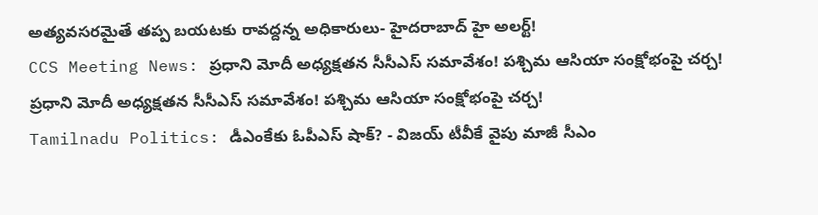అత్యవసరమైతే తప్ప బయటకు రావద్దన్న అధికారులు- హైదరాబాద్‌ హై అలర్ట్‌!
CCS Meeting News: ప్రధాని మోదీ అధ్యక్షతన సీసీఎస్ సమావేశం! పశ్చిమ ఆసియా సంక్షోభంపై చర్చ!
ప్రధాని మోదీ అధ్యక్షతన సీసీఎస్ సమావేశం! పశ్చిమ ఆసియా సంక్షోభంపై చర్చ!
Tamilnadu Politics: డీఎంకేకు ఓపీఎస్ షాక్? - విజయ్ టీవీకే వైపు మాజీ సీఎం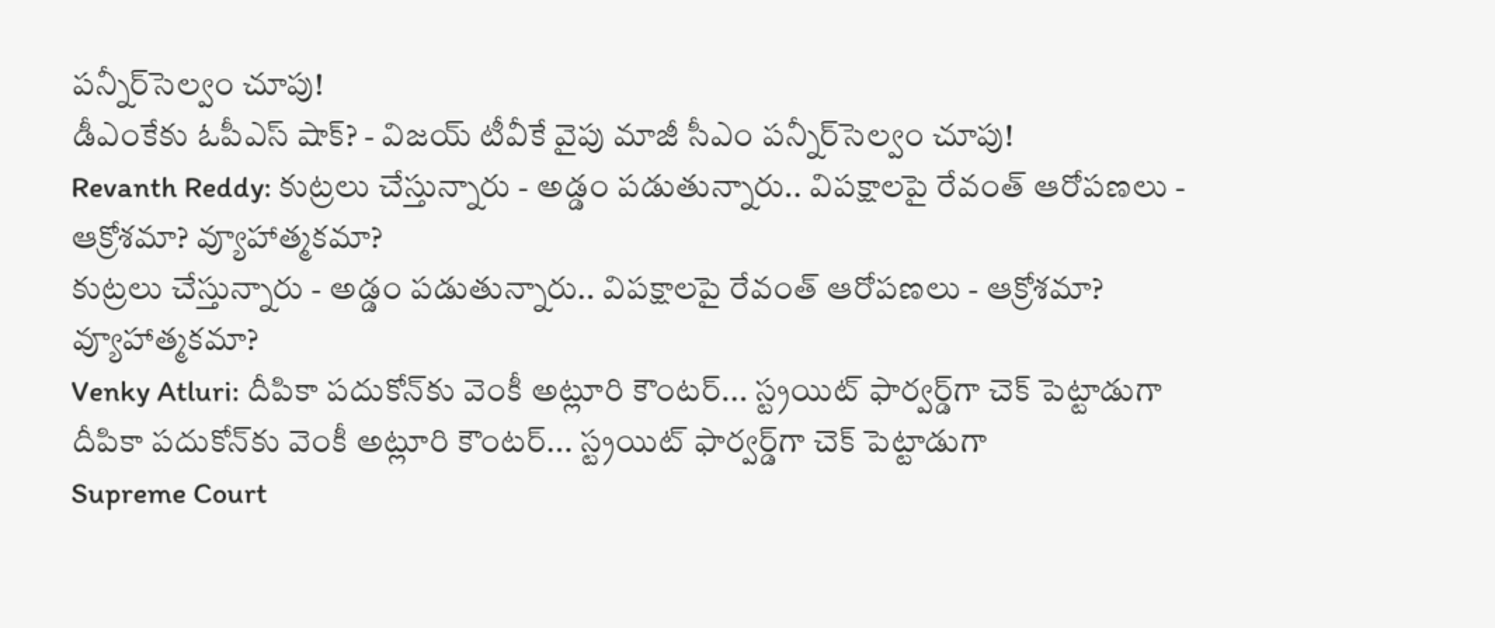పన్నీర్‌సెల్వం చూపు!
డీఎంకేకు ఓపీఎస్ షాక్? - విజయ్ టీవీకే వైపు మాజీ సీఎం పన్నీర్‌సెల్వం చూపు!
Revanth Reddy: కుట్రలు చేస్తున్నారు - అడ్డం పడుతున్నారు.. విపక్షాలపై రేవంత్ ఆరోపణలు - ఆక్రోశమా? వ్యూహాత్మకమా?
కుట్రలు చేస్తున్నారు - అడ్డం పడుతున్నారు.. విపక్షాలపై రేవంత్ ఆరోపణలు - ఆక్రోశమా? వ్యూహాత్మకమా?
Venky Atluri: దీపికా పదుకోన్‌కు వెంకీ అట్లూరి కౌంటర్... స్ట్రయిట్ ఫార్వర్డ్‌గా చెక్ పెట్టాడుగా
దీపికా పదుకోన్‌కు వెంకీ అట్లూరి కౌంటర్... స్ట్రయిట్ ఫార్వర్డ్‌గా చెక్ పెట్టాడుగా
Supreme Court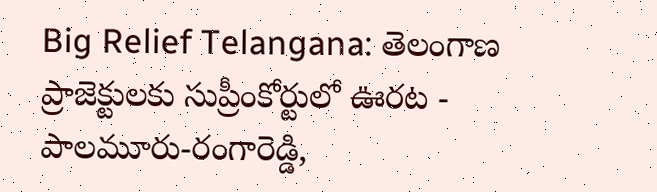Big Relief Telangana: తెలంగాణ ప్రాజెక్టులకు సుప్రీంకోర్టులో ఊరట - పాలమూరు-రంగారెడ్డి,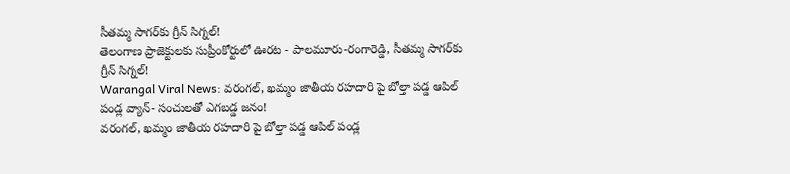సీతమ్మ సాగర్‌కు గ్రీన్ సిగ్నల్!
తెలంగాణ ప్రాజెక్టులకు సుప్రీంకోర్టులో ఊరట - పాలమూరు-రంగారెడ్డి, సీతమ్మ సాగర్‌కు గ్రీన్ సిగ్నల్!
Warangal Viral News: వరంగల్, ఖమ్మం జాతీయ రహదారి పై బోల్తా పడ్డ ఆపిల్ పండ్ల వ్యాన్- సంచులతో ఎగబడ్డ జనం!
వరంగల్, ఖమ్మం జాతీయ రహదారి పై బోల్తా పడ్డ ఆపిల్ పండ్ల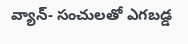వ్యాన్- సంచులతో ఎగబడ్డ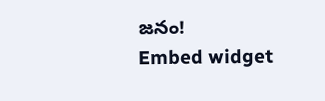జనం!
Embed widget